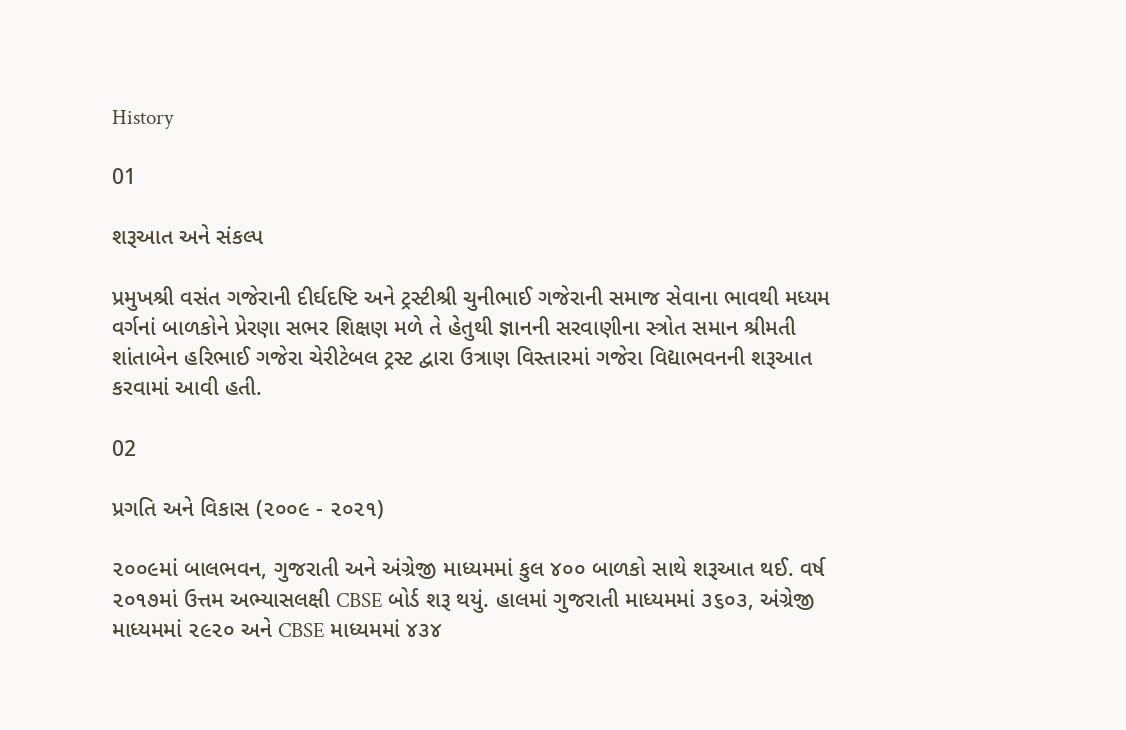History

01

શરૂઆત અને સંકલ્પ

પ્રમુખશ્રી વસંત ગજેરાની દીર્ઘદષ્ટિ અને ટ્રસ્ટીશ્રી ચુનીભાઈ ગજેરાની સમાજ સેવાના ભાવથી મધ્યમ વર્ગનાં બાળકોને પ્રેરણા સભર શિક્ષણ મળે તે હેતુથી જ્ઞાનની સરવાણીના સ્ત્રોત સમાન શ્રીમતી શાંતાબેન હરિભાઈ ગજેરા ચેરીટેબલ ટ્રસ્ટ દ્વારા ઉત્રાણ વિસ્તારમાં ગજેરા વિદ્યાભવનની શરૂઆત કરવામાં આવી હતી.

02

પ્રગતિ અને વિકાસ (૨૦૦૯ - ૨૦૨૧)

૨૦૦૯માં બાલભવન, ગુજરાતી અને અંગ્રેજી માધ્યમમાં કુલ ૪૦૦ બાળકો સાથે શરૂઆત થઈ. વર્ષ ૨૦૧૭માં ઉત્તમ અભ્યાસલક્ષી CBSE બોર્ડ શરૂ થયું. હાલમાં ગુજરાતી માધ્યમમાં ૩૬૦૩, અંગ્રેજી માધ્યમમાં ૨૯૨૦ અને CBSE માધ્યમમાં ૪૩૪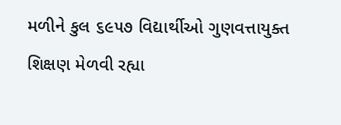મળીને કુલ ૬૯૫૭ વિદ્યાર્થીઓ ગુણવત્તાયુક્ત શિક્ષણ મેળવી રહ્યા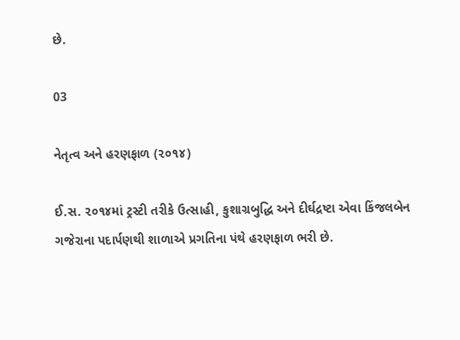છે.

03

નેતૃત્વ અને હરણફાળ (૨૦૧૪)

ઈ.સ. ૨૦૧૪માં ટ્રસ્ટી તરીકે ઉત્સાહી, કુશાગ્રબુદ્ધિ અને દીર્ઘદ્રષ્ટા એવા કિંજલબેન ગજેરાના પદાર્પણથી શાળાએ પ્રગતિના પંથે હરણફાળ ભરી છે.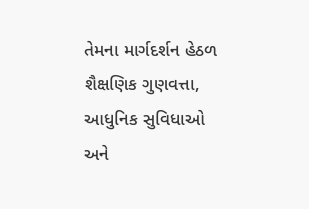તેમના માર્ગદર્શન હેઠળ શૈક્ષણિક ગુણવત્તા, આધુનિક સુવિધાઓ અને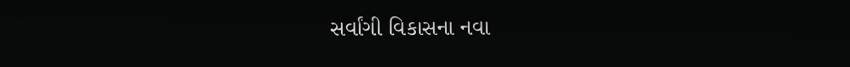સર્વાંગી વિકાસના નવા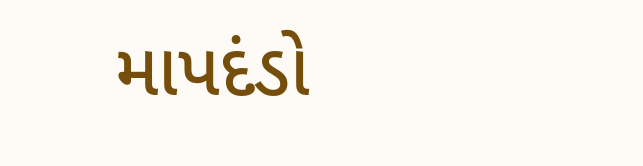માપદંડો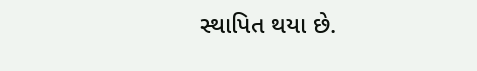સ્થાપિત થયા છે.